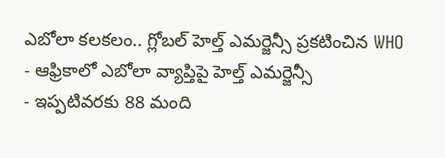ఎబోలా కలకలం.. గ్లోబల్ హెల్త్ ఎమర్జెన్సీ ప్రకటించిన WHO
- ఆఫ్రికాలో ఎబోలా వ్యాప్తిపై హెల్త్ ఎమర్జెన్సీ
- ఇప్పటివరకు 88 మంది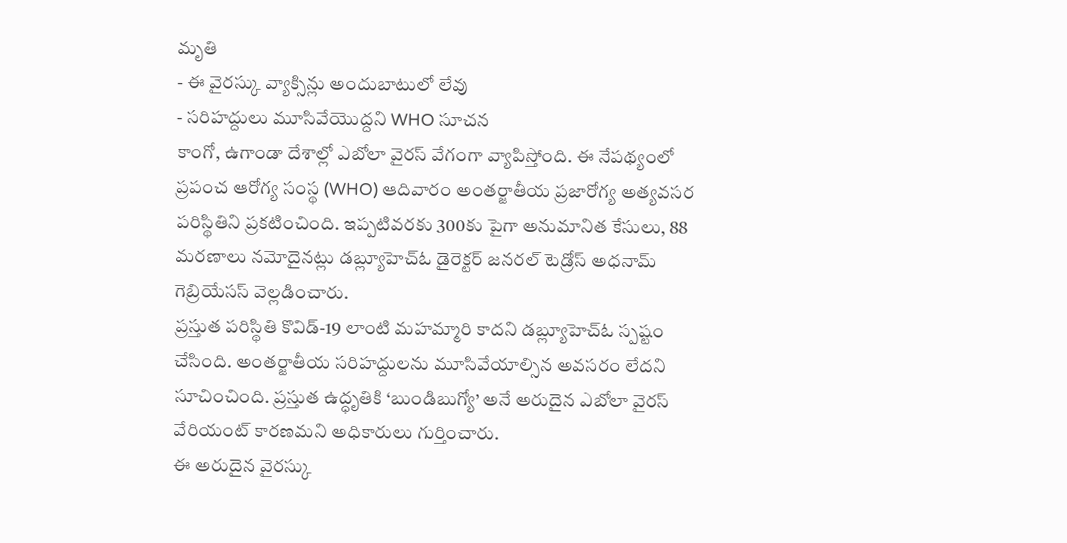మృతి
- ఈ వైరస్కు వ్యాక్సిన్లు అందుబాటులో లేవు
- సరిహద్దులు మూసివేయొద్దని WHO సూచన
కాంగో, ఉగాండా దేశాల్లో ఎబోలా వైరస్ వేగంగా వ్యాపిస్తోంది. ఈ నేపథ్యంలో ప్రపంచ ఆరోగ్య సంస్థ (WHO) ఆదివారం అంతర్జాతీయ ప్రజారోగ్య అత్యవసర పరిస్థితిని ప్రకటించింది. ఇప్పటివరకు 300కు పైగా అనుమానిత కేసులు, 88 మరణాలు నమోదైనట్లు డబ్ల్యూహెచ్ఓ డైరెక్టర్ జనరల్ టెడ్రోస్ అధనామ్ గెబ్రియేసస్ వెల్లడించారు.
ప్రస్తుత పరిస్థితి కొవిడ్-19 లాంటి మహమ్మారి కాదని డబ్ల్యూహెచ్ఓ స్పష్టం చేసింది. అంతర్జాతీయ సరిహద్దులను మూసివేయాల్సిన అవసరం లేదని సూచించింది. ప్రస్తుత ఉద్ధృతికి ‘బుండిబుగ్యో’ అనే అరుదైన ఎబోలా వైరస్ వేరియంట్ కారణమని అధికారులు గుర్తించారు.
ఈ అరుదైన వైరస్కు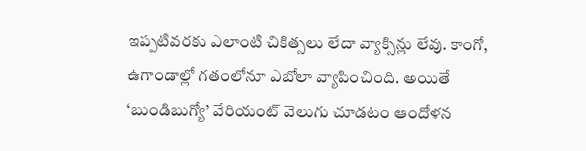ఇప్పటివరకు ఎలాంటి చికిత్సలు లేదా వ్యాక్సిన్లు లేవు. కాంగో, ఉగాండాల్లో గతంలోనూ ఎబోలా వ్యాపించింది. అయితే ‘బుండిబుగ్యో’ వేరియంట్ వెలుగు చూడటం ఆందోళన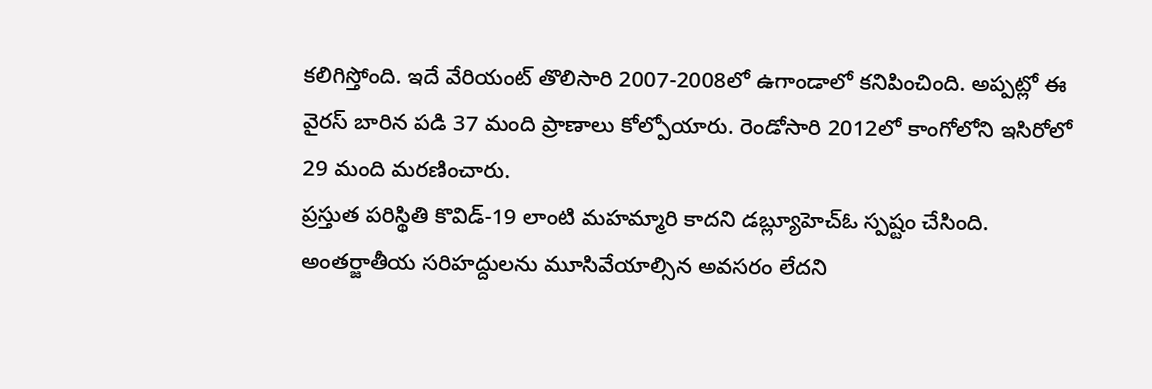కలిగిస్తోంది. ఇదే వేరియంట్ తొలిసారి 2007-2008లో ఉగాండాలో కనిపించింది. అప్పట్లో ఈ వైరస్ బారిన పడి 37 మంది ప్రాణాలు కోల్పోయారు. రెండోసారి 2012లో కాంగోలోని ఇసిరోలో 29 మంది మరణించారు.
ప్రస్తుత పరిస్థితి కొవిడ్-19 లాంటి మహమ్మారి కాదని డబ్ల్యూహెచ్ఓ స్పష్టం చేసింది. అంతర్జాతీయ సరిహద్దులను మూసివేయాల్సిన అవసరం లేదని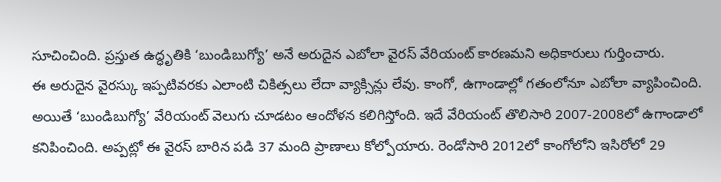సూచించింది. ప్రస్తుత ఉద్ధృతికి ‘బుండిబుగ్యో’ అనే అరుదైన ఎబోలా వైరస్ వేరియంట్ కారణమని అధికారులు గుర్తించారు.
ఈ అరుదైన వైరస్కు ఇప్పటివరకు ఎలాంటి చికిత్సలు లేదా వ్యాక్సిన్లు లేవు. కాంగో, ఉగాండాల్లో గతంలోనూ ఎబోలా వ్యాపించింది. అయితే ‘బుండిబుగ్యో’ వేరియంట్ వెలుగు చూడటం ఆందోళన కలిగిస్తోంది. ఇదే వేరియంట్ తొలిసారి 2007-2008లో ఉగాండాలో కనిపించింది. అప్పట్లో ఈ వైరస్ బారిన పడి 37 మంది ప్రాణాలు కోల్పోయారు. రెండోసారి 2012లో కాంగోలోని ఇసిరోలో 29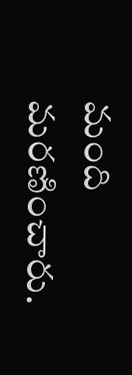మంది మరణించారు.